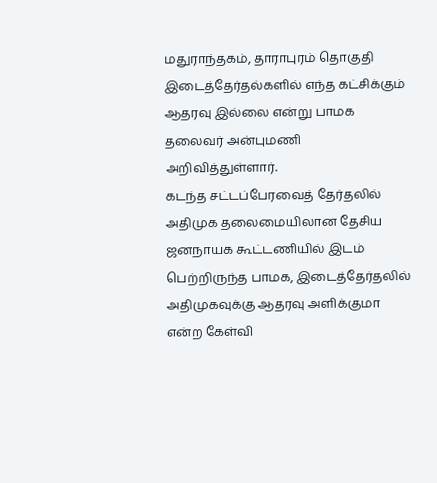மதுராந்தகம், தாராபுரம் தொகுதி இடைத்தேர்தல்களில் எந்த கட்சிக்கும் ஆதரவு இல்லை என்று பாமக தலைவர் அன்புமணி அறிவித்துள்ளார்.
கடந்த சட்டப்பேரவைத் தேர்தலில் அதிமுக தலைமையிலான தேசிய ஜனநாயக கூட்டணியில் இடம் பெற்றிருந்த பாமக, இடைத்தேர்தலில் அதிமுகவுக்கு ஆதரவு அளிக்குமா என்ற கேள்வி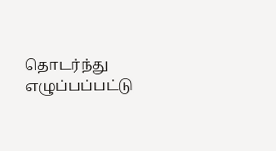தொடர்ந்து எழுப்பப்பட்டு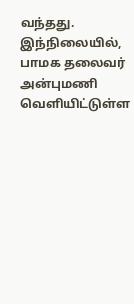வந்தது.
இந்நிலையில், பாமக தலைவர் அன்புமணி வெளியிட்டுள்ள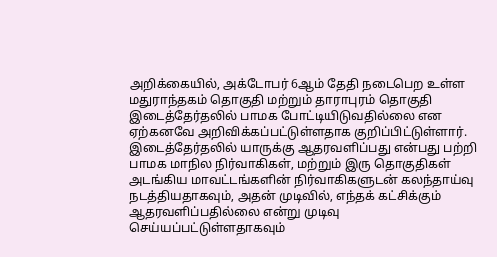அறிக்கையில், அக்டோபர் 6ஆம் தேதி நடைபெற உள்ள மதுராந்தகம் தொகுதி மற்றும் தாராபுரம் தொகுதி இடைத்தேர்தலில் பாமக போட்டியிடுவதில்லை என ஏற்கனவே அறிவிக்கப்பட்டுள்ளதாக குறிப்பிட்டுள்ளார்.
இடைத்தேர்தலில் யாருக்கு ஆதரவளிப்பது என்பது பற்றி பாமக மாநில நிர்வாகிகள், மற்றும் இரு தொகுதிகள் அடங்கிய மாவட்டங்களின் நிர்வாகிகளுடன் கலந்தாய்வு நடத்தியதாகவும், அதன் முடிவில், எந்தக் கட்சிக்கும் ஆதரவளிப்பதில்லை என்று முடிவு செய்யப்பட்டுள்ளதாகவும்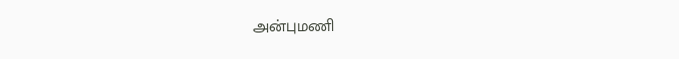அன்புமணி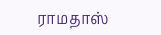ராமதாஸ்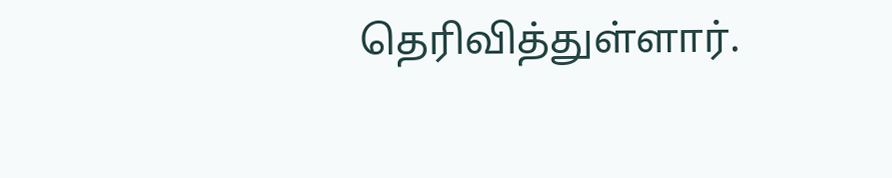தெரிவித்துள்ளார்.